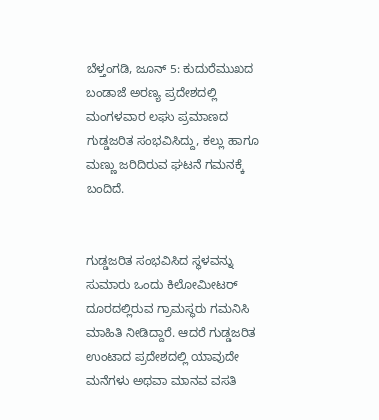ಬೆಳ್ತಂಗಡಿ, ಜೂನ್ 5: ಕುದುರೆಮುಖದ ಬಂಡಾಜೆ ಅರಣ್ಯ ಪ್ರದೇಶದಲ್ಲಿ ಮಂಗಳವಾರ ಲಘು ಪ್ರಮಾಣದ ಗುಡ್ಡಜರಿತ ಸಂಭವಿಸಿದ್ದು, ಕಲ್ಲು ಹಾಗೂ ಮಣ್ಣು ಜರಿದಿರುವ ಘಟನೆ ಗಮನಕ್ಕೆ ಬಂದಿದೆ.


ಗುಡ್ಡಜರಿತ ಸಂಭವಿಸಿದ ಸ್ಥಳವನ್ನು ಸುಮಾರು ಒಂದು ಕಿಲೋಮೀಟರ್ ದೂರದಲ್ಲಿರುವ ಗ್ರಾಮಸ್ಥರು ಗಮನಿಸಿ ಮಾಹಿತಿ ನೀಡಿದ್ದಾರೆ. ಆದರೆ ಗುಡ್ಡಜರಿತ ಉಂಟಾದ ಪ್ರದೇಶದಲ್ಲಿ ಯಾವುದೇ ಮನೆಗಳು ಅಥವಾ ಮಾನವ ವಸತಿ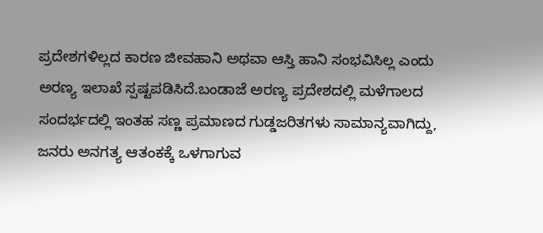ಪ್ರದೇಶಗಳಿಲ್ಲದ ಕಾರಣ ಜೀವಹಾನಿ ಅಥವಾ ಆಸ್ತಿ ಹಾನಿ ಸಂಭವಿಸಿಲ್ಲ ಎಂದು ಅರಣ್ಯ ಇಲಾಖೆ ಸ್ಪಷ್ಟಪಡಿಸಿದೆ.ಬಂಡಾಜೆ ಅರಣ್ಯ ಪ್ರದೇಶದಲ್ಲಿ ಮಳೆಗಾಲದ ಸಂದರ್ಭದಲ್ಲಿ ಇಂತಹ ಸಣ್ಣ ಪ್ರಮಾಣದ ಗುಡ್ಡಜರಿತಗಳು ಸಾಮಾನ್ಯವಾಗಿದ್ದು, ಜನರು ಅನಗತ್ಯ ಆತಂಕಕ್ಕೆ ಒಳಗಾಗುವ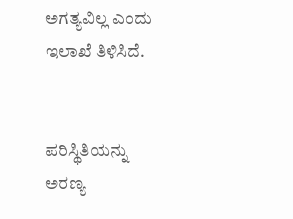ಅಗತ್ಯವಿಲ್ಲ ಎಂದು ಇಲಾಖೆ ತಿಳಿಸಿದೆ.


ಪರಿಸ್ಥಿತಿಯನ್ನು ಅರಣ್ಯ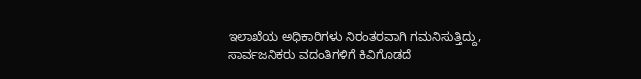ಇಲಾಖೆಯ ಅಧಿಕಾರಿಗಳು ನಿರಂತರವಾಗಿ ಗಮನಿಸುತ್ತಿದ್ದು, ಸಾರ್ವಜನಿಕರು ವದಂತಿಗಳಿಗೆ ಕಿವಿಗೊಡದೆ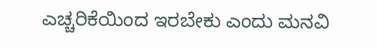ಎಚ್ಚರಿಕೆಯಿಂದ ಇರಬೇಕು ಎಂದು ಮನವಿ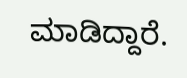ಮಾಡಿದ್ದಾರೆ.